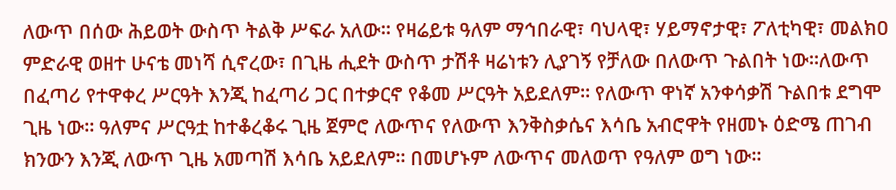ለውጥ በሰው ሕይወት ውስጥ ትልቅ ሥፍራ አለው። የዛሬይቱ ዓለም ማኅበራዊ፣ ባህላዊ፣ ሃይማኖታዊ፣ ፖለቲካዊ፣ መልክዐ ምድራዊ ወዘተ ሁናቴ መነሻ ሲኖረው፣ በጊዜ ሒደት ውስጥ ታሽቶ ዛሬነቱን ሊያገኝ የቻለው በለውጥ ጉልበት ነው።ለውጥ በፈጣሪ የተዋቀረ ሥርዓት እንጂ ከፈጣሪ ጋር በተቃርኖ የቆመ ሥርዓት አይደለም። የለውጥ ዋነኛ አንቀሳቃሽ ጉልበቱ ደግሞ ጊዜ ነው። ዓለምና ሥርዓቷ ከተቆረቆሩ ጊዜ ጀምሮ ለውጥና የለውጥ እንቅስቃሴና እሳቤ አብሮዋት የዘመኑ ዕድሜ ጠገብ ክንውን እንጂ ለውጥ ጊዜ አመጣሽ እሳቤ አይደለም፡፡ በመሆኑም ለውጥና መለወጥ የዓለም ወግ ነው።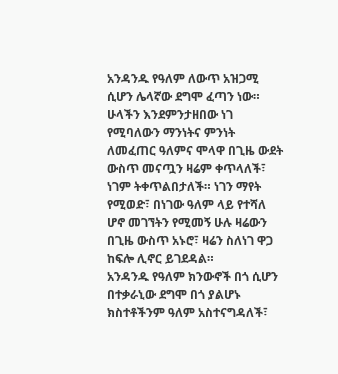አንዳንዱ የዓለም ለውጥ አዝጋሚ ሲሆን ሌላኛው ደግሞ ፈጣን ነው። ሁላችን እንደምንታዘበው ነገ የሚባለውን ማንነትና ምንነት ለመፈጠር ዓለምና ሞላዋ በጊዜ ውደት ውስጥ መናጧን ዛሬም ቀጥላለች፣ ነገም ትቀጥልበታለች። ነገን ማየት የሚወድ፣ በነገው ዓለም ላይ የተሻለ ሆኖ መገኘትን የሚመኝ ሁሉ ዛሬውን በጊዜ ውስጥ አኑሮ፣ ዛሬን ስለነገ ዋጋ ከፍሎ ሊኖር ይገደዳል።
አንዳንዱ የዓለም ክንውኖች በጎ ሲሆን በተቃራኒው ደግሞ በጎ ያልሆኑ ክስተቶችንም ዓለም አስተናግዳለች፣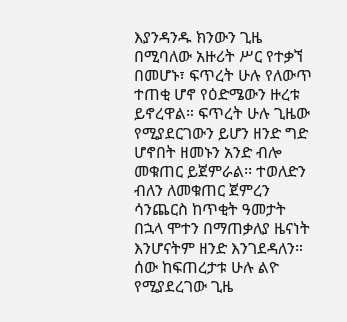እያንዳንዱ ክንውን ጊዜ በሚባለው አዙሪት ሥር የተቃኘ በመሆኑ፣ ፍጥረት ሁሉ የለውጥ ተጠቂ ሆኖ የዕድሜውን ዙረቱ ይኖረዋል። ፍጥረት ሁሉ ጊዜው የሚያደርገውን ይሆን ዘንድ ግድ ሆኖበት ዘመኑን አንድ ብሎ መቁጠር ይጀምራል፡፡ ተወለድን ብለን ለመቁጠር ጀምረን ሳንጨርስ ከጥቂት ዓመታት በኋላ ሞተን በማጠቃለያ ዜናነት እንሆናትም ዘንድ እንገደዳለን። ሰው ከፍጠረታቱ ሁሉ ልዮ የሚያደረገው ጊዜ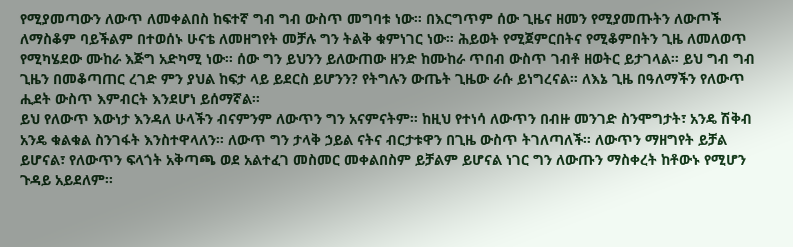የሚያመጣውን ለውጥ ለመቀልበስ ከፍተኛ ግብ ግብ ውስጥ መግባቱ ነው። በእርግጥም ሰው ጊዜና ዘመን የሚያመጡትን ለውጦች ለማስቆም ባይችልም በተወሰኑ ሁናቴ ለመዘግየት መቻሉ ግን ትልቅ ቁምነገር ነው። ሕይወት የሚጀምርበትና የሚቆምበትን ጊዜ ለመለወጥ የሚካሄደው ሙከራ እጅግ አድካሚ ነው፡፡ ሰው ግን ይህንን ይለውጠው ዘንድ ከሙከራ ጥበብ ውስጥ ገብቶ ዘወትር ይታገላል። ይህ ግብ ግብ ጊዜን በመቆጣጠር ረገድ ምን ያህል ከፍታ ላይ ይደርስ ይሆንን? የትግሉን ውጤት ጊዜው ራሱ ይነግረናል። ለእኔ ጊዜ በዓለማችን የለውጥ ሒደት ውስጥ እምብርት እንደሆነ ይሰማኛል።
ይህ የለውጥ እውነታ እንዳለ ሁላችን ብናምንም ለውጥን ግን አናምናትም። ከዚህ የተነሳ ለውጥን በብዙ መንገድ ስንሞግታት፣ አንዴ ሽቅብ አንዴ ቁልቁል ስንገፋት እንስተዋላለን፡፡ ለውጥ ግን ታላቅ ኃይል ናትና ብርታቱዋን በጊዜ ውስጥ ትገለጣለች። ለውጥን ማዘግየት ይቻል ይሆናል፣ የለውጥን ፍላጎት አቅጣጫ ወደ አልተፈገ መስመር መቀልበስም ይቻልም ይሆናል ነገር ግን ለውጡን ማስቀረት ከቶውኑ የሚሆን ጉዳይ አይደለም፡፡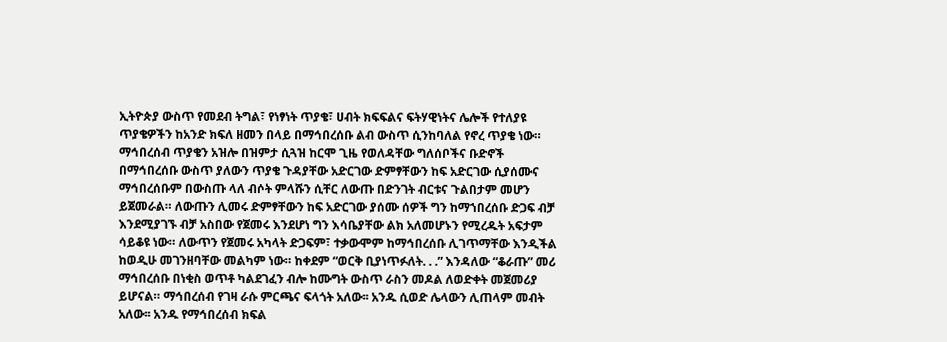ኢትዮጵያ ውስጥ የመደብ ትግል፣ የነፃነት ጥያቄ፣ ሀብት ክፍፍልና ፍትሃዊነትና ሌሎች የተለያዩ ጥያቄዎችን ከአንድ ክፍለ ዘመን በላይ በማኅበረሰቡ ልብ ውስጥ ሲንከባለል የኖረ ጥያቄ ነው። ማኅበረሰብ ጥያቄን አዝሎ በዝምታ ሲጓዝ ከርሞ ጊዜ የወለዳቸው ግለሰቦችና ቡድኖች በማኅበረሰቡ ውስጥ ያለውን ጥያቄ ጉዳያቸው አድርገው ድምፃቸውን ከፍ አድርገው ሲያሰሙና ማኅበረሰቡም በውስጡ ላለ ብሶት ምላሹን ሲቸር ለውጡ በድንገት ብርቱና ጉልበታም መሆን ይጀመራል። ለውጡን ሊመሩ ድምፃቸውን ከፍ አድርገው ያሰሙ ሰዎች ግን ከማኀበረሰቡ ድጋፍ ብቻ እንደሚያገኙ ብቻ አስበው የጀመሩ እንደሆነ ግን እሳቤያቸው ልክ አለመሆኑን የሚረዱት አፍታም ሳይቆዩ ነው። ለውጥን የጀመሩ አካላት ድጋፍም፣ ተቃውሞም ከማኅበረሰቡ ሊገጥማቸው እንዲችል ከወዲሁ መገንዘባቸው መልካም ነው። ከቀደም “ወርቅ ቢያነጥፉለት. . .” እንዳለው “ቆራጡ” መሪ ማኅበረሰቡ በነቂስ ወጥቶ ካልደገፈን ብሎ ከሙግት ውስጥ ራስን መዶል ለወድቀት መጀመሪያ ይሆናል። ማኅበረሰብ የገዛ ራሱ ምርጫና ፍላጎት አለው፡፡ አንዱ ሲወድ ሌላውን ሊጠላም መብት አለው፡፡ አንዱ የማኅበረሰብ ክፍል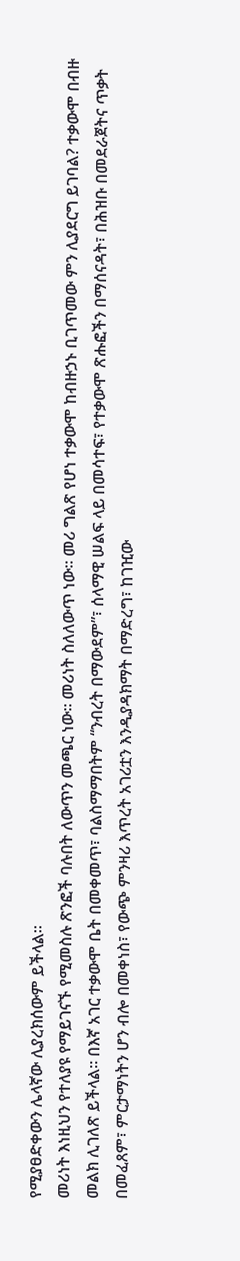የሚያፀድቀውን ሌላኛው ሊያረክሰውም ይችላል።
መሪነት እነዚህን የተለያዩ የማይገናኙ የሚመስሉ ጽንፎች ባሉበት ለውጥን መጫር ነው፡፡ መሪነት ስለለውጥ ነው። መሪ ግልጽ የሆነ ተቃውሞ ከብዙኃኑ ቢገጥመው ምን ሊያደርግ ይገባል? ተቃውሞ በብዙ መልክ ሊገለጽ ይችላል። በእኛ አገር ተቃውሞ ቤት በመቀመጥ፣ ባልስማማበትም “ንብረት በማውደም”፣ ሰላማዊ ሠልፍ ላይ በመሳተፍ፣ የተቃውሞ ጽሑፎችን በማሰናዳት፣ በሕዝቡ በመደራጀትና ጥቃት በመፈጸም፣ ምርታማነትን ሆን ብሎ በመቀነስ፣ የውጭ ምንዛሪ እጥረት አገሪቷን እንዲያዳክማት በማድረግ፣ ከገዢው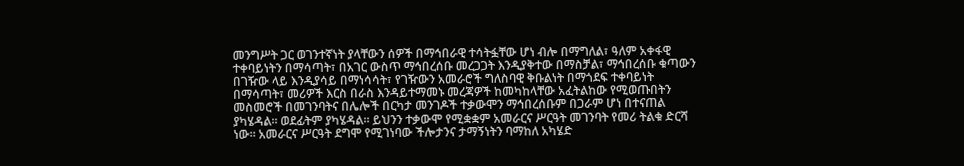መንግሥት ጋር ወገንተኛነት ያላቸውን ሰዎች በማኅበራዊ ተሳትፏቸው ሆነ ብሎ በማግለል፣ ዓለም አቀፋዊ ተቀባይነትን በማሳጣት፣ በአገር ውስጥ ማኅበረሰቡ መረጋጋት እንዲያቅተው በማስቻል፣ ማኅበረሰቡ ቁጣውን በገዥው ላይ እንዲያሳይ በማነሳሳት፣ የገዥውን አመራሮች ግለስባዊ ቅቡልነት በማጎደፍ ተቀባይነት በማሳጣት፣ መሪዎች እርስ በራስ እንዳይተማመኑ መረጃዎች ከመካከላቸው አፈትልከው የሚወጡበትን መስመሮች በመገንባትና በሌሎች በርካታ መንገዶች ተቃውሞን ማኅበረሰቡም በጋራም ሆነ በተናጠል ያካሄዳል፡፡ ወደፊትም ያካሄዳል። ይህንን ተቃውሞ የሚቋቋም አመራርና ሥርዓት መገንባት የመሪ ትልቁ ድርሻ ነው። አመራርና ሥርዓት ደግሞ የሚገነባው ችሎታንና ታማኝነትን ባማከለ አካሄድ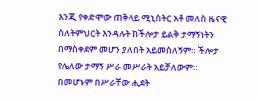እንጂ የቀድሞው ጠቅላይ ሚኒስትር አቶ መለስ ዜናዊ ስለትምህርት እንዳሉት ከችሎታ ይልቅ ታማኝነትን በማስቀደም መሆን ያለበት አይመስለኝም። ችሎታ የሌለው ታማኝ ሥራ መሥራት አይቻለውም። በመሆኑም በሥራቸው ሒደት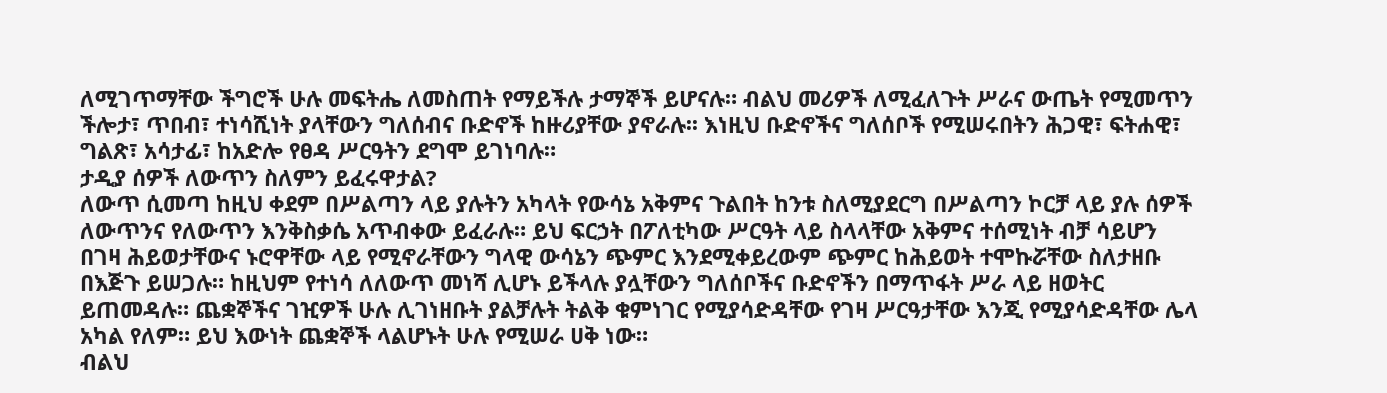ለሚገጥማቸው ችግሮች ሁሉ መፍትሔ ለመስጠት የማይችሉ ታማኞች ይሆናሉ። ብልህ መሪዎች ለሚፈለጉት ሥራና ውጤት የሚመጥን ችሎታ፣ ጥበብ፣ ተነሳሺነት ያላቸውን ግለሰብና ቡድኖች ከዙሪያቸው ያኖራሉ፡፡ እነዚህ ቡድኖችና ግለሰቦች የሚሠሩበትን ሕጋዊ፣ ፍትሐዊ፣ ግልጽ፣ አሳታፊ፣ ከአድሎ የፀዳ ሥርዓትን ደግሞ ይገነባሉ።
ታዲያ ሰዎች ለውጥን ስለምን ይፈሩዋታል?
ለውጥ ሲመጣ ከዚህ ቀደም በሥልጣን ላይ ያሉትን አካላት የውሳኔ አቅምና ጉልበት ከንቱ ስለሚያደርግ በሥልጣን ኮርቻ ላይ ያሉ ሰዎች ለውጥንና የለውጥን እንቅስቃሴ አጥብቀው ይፈራሉ። ይህ ፍርኃት በፖለቲካው ሥርዓት ላይ ስላላቸው አቅምና ተሰሚነት ብቻ ሳይሆን በገዛ ሕይወታቸውና ኑሮዋቸው ላይ የሚኖራቸውን ግላዊ ውሳኔን ጭምር እንደሚቀይረውም ጭምር ከሕይወት ተሞኩሯቸው ስለታዘቡ በእጅጉ ይሠጋሉ። ከዚህም የተነሳ ለለውጥ መነሻ ሊሆኑ ይችላሉ ያሏቸውን ግለሰቦችና ቡድኖችን በማጥፋት ሥራ ላይ ዘወትር ይጠመዳሉ። ጨቋኞችና ገዢዎች ሁሉ ሊገነዘቡት ያልቻሉት ትልቅ ቁምነገር የሚያሳድዳቸው የገዛ ሥርዓታቸው እንጂ የሚያሳድዳቸው ሌላ አካል የለም። ይህ እውነት ጨቋኞች ላልሆኑት ሁሉ የሚሠራ ሀቅ ነው።
ብልህ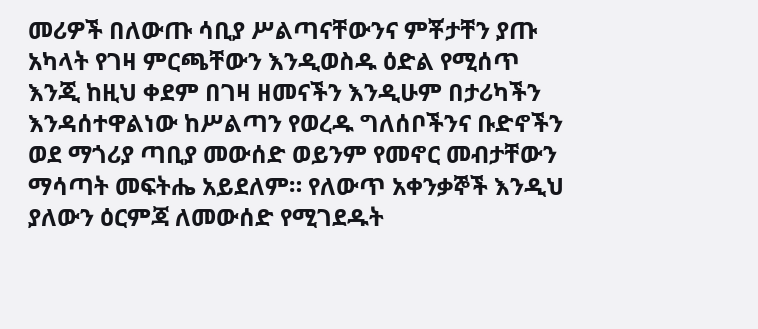መሪዎች በለውጡ ሳቢያ ሥልጣናቸውንና ምቾታቸን ያጡ አካላት የገዛ ምርጫቸውን እንዲወስዱ ዕድል የሚሰጥ እንጂ ከዚህ ቀደም በገዛ ዘመናችን እንዲሁም በታሪካችን እንዳሰተዋልነው ከሥልጣን የወረዱ ግለሰቦችንና ቡድኖችን ወደ ማጎሪያ ጣቢያ መውሰድ ወይንም የመኖር መብታቸውን ማሳጣት መፍትሔ አይደለም። የለውጥ አቀንቃኞች እንዲህ ያለውን ዕርምጃ ለመውሰድ የሚገደዱት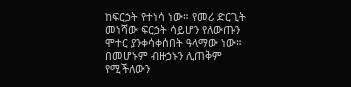ከፍርኃት የተነሳ ነው። የመሪ ድርጊት መነሻው ፍርኃት ሳይሆን የለውጡን ሞተር ያንቀሳቀሰበት ዓላማው ነው። በመሆኑም ብዙኃኑን ሊጠቅም የሚችለውን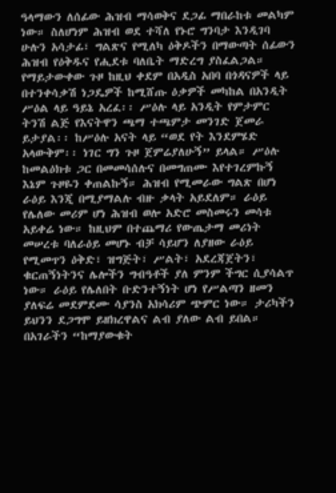ዓላማውን ለሰፊው ሕዝብ ማሳወቅና ደጋፊ ማበራከቱ መልካም ነው። ስለሆነም ሕዝብ ወደ ተሻለ የኑሮ ግንባታ እንዲገባ ሁሉን አሳታፊ፣ ግልጽና የሚለካ ዕቅዶችን በማውጣት ሰፊውን ሕዝብ የዕቅዱና የሒደቱ ባለቤት ማድረግ ያስፈልጋል።
የማይታውቀው ጉዞ ከዚህ ቀደም በአዲስ አበባ በጎዳናዎች ላይ በተንቀሳቃሽ ነጋዴዎች ከሚሸጡ ዕቃዎች መካከል በአንዲት ሥዕል ላይ ዓይኔ አረፈ፡፡ ሥዕሉ ላይ አንዲት የምታምር ትንሽ ልጅ የእናትዋን ጫማ ተጫምታ መንገድ ጀመራ ይታያል፡፡ ከሥዕሉ አናት ላይ “ወደ የት እንደምሄድ አላውቅም፡፡ ነገር ግን ጉዞ ጀምሬያለሁኝ” ይላል። ሥዕሉ ከመልዕክቱ ጋር በመመሳሰሉና በመግጠሙ እየተገረምኩኝ እኔም ጉዞዬን ቀጠልኩኝ። ሕዝብ የሚመራው ግልጽ በሆነ ራዕይ እንጂ በሚያማልሉ ብዙ ቃላት አይደለም። ራዕይ የሌለው መሪም ሆነ ሕዝብ ወሎ አድሮ መስመሩን መሳቱ አይቀሬ ነው። ከዚህም በተጨማሪ የውጤታማ መሪነት መሠረቱ ባለራዕይ መሆኑ ብቻ ሳይሆን ለያዘው ራዕይ የሚመጥን ዕቅድ፣ ዝግጅት፣ ሥልት፣ አደረጃጀትን፣ ቁርጠኝነትንና ሌሎችን ግብዓቶች ያለ ምንም ችግር ሲያሳልጥ ነው። ራዕይ የሌለበት ቡድንተኝነት ሆነ የሥልጣን ዘመን ያለፍሬ መደምደሙ ሳያንስ አክሳሪም ጭምር ነው። ታሪካችን ይህንን ደጋግሞ ይዘክረዋልና ልብ ያለው ልብ ይበል።
በአገራችን “ከማያውቁት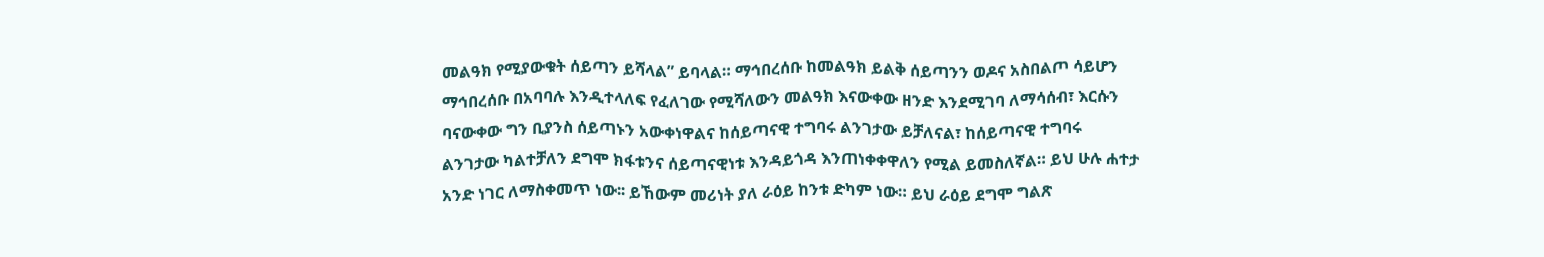መልዓክ የሚያውቁት ሰይጣን ይሻላል” ይባላል። ማኅበረሰቡ ከመልዓክ ይልቅ ሰይጣንን ወዶና አስበልጦ ሳይሆን ማኅበረሰቡ በአባባሉ እንዲተላለፍ የፈለገው የሚሻለውን መልዓክ እናውቀው ዘንድ እንደሚገባ ለማሳሰብ፣ እርሱን ባናውቀው ግን ቢያንስ ሰይጣኑን አውቀነዋልና ከሰይጣናዊ ተግባሩ ልንገታው ይቻለናል፣ ከሰይጣናዊ ተግባሩ ልንገታው ካልተቻለን ደግሞ ክፋቱንና ሰይጣናዊነቱ እንዳይጎዳ እንጠነቀቀዋለን የሚል ይመስለኛል። ይህ ሁሉ ሐተታ አንድ ነገር ለማስቀመጥ ነው፡፡ ይኸውም መሪነት ያለ ራዕይ ከንቱ ድካም ነው። ይህ ራዕይ ደግሞ ግልጽ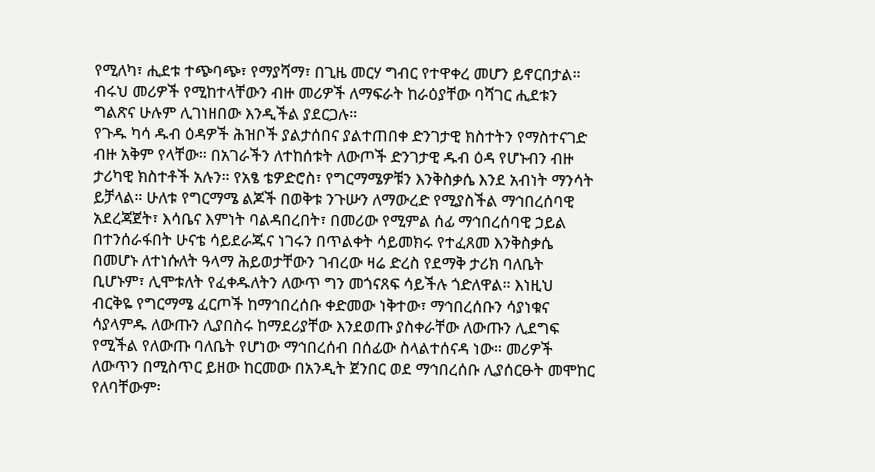የሚለካ፣ ሒደቱ ተጭባጭ፣ የማያሻማ፣ በጊዜ መርሃ ግብር የተዋቀረ መሆን ይኖርበታል። ብሩህ መሪዎች የሚከተላቸውን ብዙ መሪዎች ለማፍራት ከራዕያቸው ባሻገር ሒደቱን ግልጽና ሁሉም ሊገነዘበው እንዲችል ያደርጋሉ።
የጉዱ ካሳ ዱብ ዕዳዎች ሕዝቦች ያልታሰበና ያልተጠበቀ ድንገታዊ ክስተትን የማስተናገድ ብዙ አቅም የላቸው። በአገራችን ለተከሰቱት ለውጦች ድንገታዊ ዱብ ዕዳ የሆኑብን ብዙ ታሪካዊ ክስተቶች አሉን። የአፄ ቴዎድሮስ፣ የግርማሜዎቹን እንቅስቃሴ እንደ አብነት ማንሳት ይቻላል። ሁለቱ የግርማሜ ልጆች በወቅቱ ንጉሡን ለማውረድ የሚያስችል ማኅበረሰባዊ አደረጃጀት፣ እሳቤና እምነት ባልዳበረበት፣ በመሪው የሚምል ሰፊ ማኅበረሰባዊ ኃይል በተንሰራፋበት ሁናቴ ሳይደራጁና ነገሩን በጥልቀት ሳይመክሩ የተፈጸመ እንቅስቃሴ በመሆኑ ለተነሱለት ዓላማ ሕይወታቸውን ገብረው ዛሬ ድረስ የደማቅ ታሪክ ባለቤት ቢሆኑም፣ ሊሞቱለት የፈቀዱለትን ለውጥ ግን መጎናጸፍ ሳይችሉ ጎድለዋል። እነዚህ ብርቅዬ የግርማሜ ፈርጦች ከማኅበረሰቡ ቀድመው ነቅተው፣ ማኅበረሰቡን ሳያነቁና ሳያላምዱ ለውጡን ሊያበስሩ ከማደሪያቸው እንደወጡ ያስቀራቸው ለውጡን ሊደግፍ የሚችል የለውጡ ባለቤት የሆነው ማኅበረሰብ በሰፊው ስላልተሰናዳ ነው። መሪዎች ለውጥን በሚስጥር ይዘው ከርመው በአንዲት ጀንበር ወደ ማኅበረሰቡ ሊያሰርፁት መሞከር የለባቸውም፡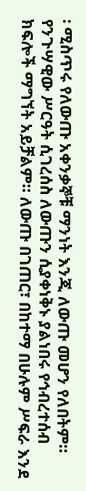፡ ሚስጥሩ የለውጡ አቀንቃኞቹ ማንነት እንጂ ለውጡ መሆን የለበትም። የንጉሣዊው ሥርዓት ሲገረሰስ ለውጡን ሲያቀነቅኑ ያልነበሩ የኅብረተሰብ ክፍሎች ማግኘት አይቻልም። ለውጡ በገጠር፣ በከተማ በሁሉም ሥፍራ እንደ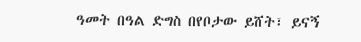ዓመት በዓል ድግስ በየቦታው ይሸት፣ ይናኝ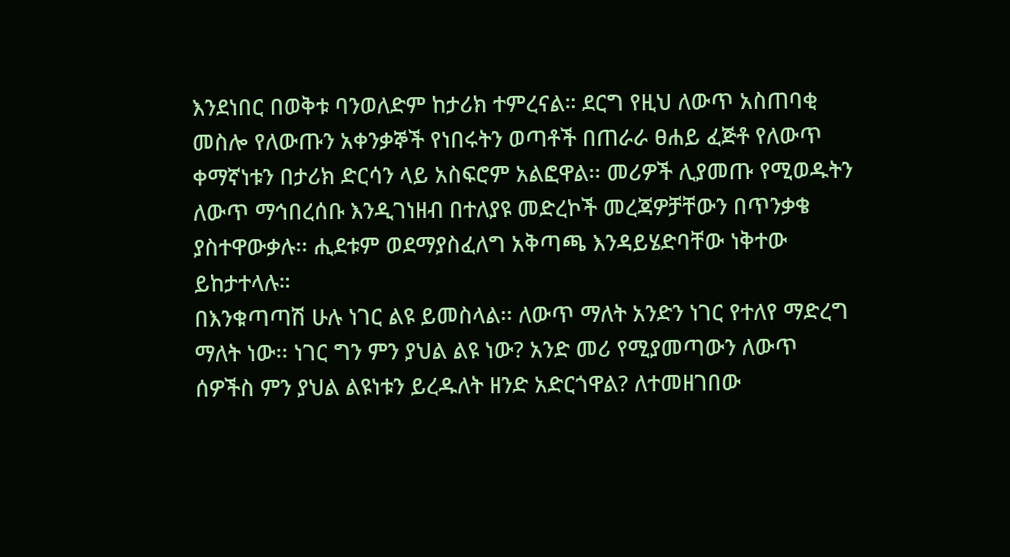እንደነበር በወቅቱ ባንወለድም ከታሪክ ተምረናል። ደርግ የዚህ ለውጥ አስጠባቂ መስሎ የለውጡን አቀንቃኞች የነበሩትን ወጣቶች በጠራራ ፀሐይ ፈጅቶ የለውጥ ቀማኛነቱን በታሪክ ድርሳን ላይ አስፍሮም አልፎዋል፡፡ መሪዎች ሊያመጡ የሚወዱትን ለውጥ ማኅበረሰቡ እንዲገነዘብ በተለያዩ መድረኮች መረጃዎቻቸውን በጥንቃቄ ያስተዋውቃሉ፡፡ ሒደቱም ወደማያስፈለግ አቅጣጫ እንዳይሄድባቸው ነቅተው ይከታተላሉ።
በእንቁጣጣሽ ሁሉ ነገር ልዩ ይመስላል፡፡ ለውጥ ማለት አንድን ነገር የተለየ ማድረግ ማለት ነው፡፡ ነገር ግን ምን ያህል ልዩ ነው? አንድ መሪ የሚያመጣውን ለውጥ ሰዎችስ ምን ያህል ልዩነቱን ይረዱለት ዘንድ አድርጎዋል? ለተመዘገበው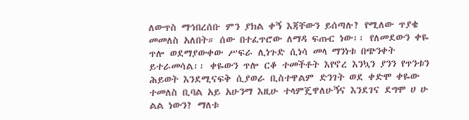ለውጥስ ማኅበረሰቡ ምን ያክል ቀኝ እጃቸውን ይሰጣሉ? የሚለው ጥያቄ መመለስ አለበት። ሰው በተፈጥሮው ለማዳ ፍጡር ነው፡፡ የለመደውን ቀዬ ጥሎ ወደማያውቀው ሥፍራ ሊነጉድ ሲነሳ መላ ማንነቱ በጭንቀት ይተራመሳል፡፡ ቀዬውን ጥሎ ርቆ ተመችቶት እየኖረ እንኳን ያንን የጥንቱን ሕይወት እንደሚናፍቅ ሲያወራ ቢስተዋልም ድንገት ወደ ቀድሞ ቀዬው ተመለስ ቢባል አይ አሁንማ እዚሁ ተላምጄዋለሁኝና እንደገና ደግሞ ሀ ሁ ልል ነውን? ማለቱ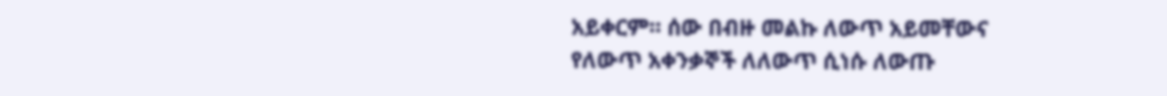አይቀርም። ሰው በብዙ መልኩ ለውጥ አይመቸውና የለውጥ አቀንቃኞች ለለውጥ ሲነሱ ለውጡ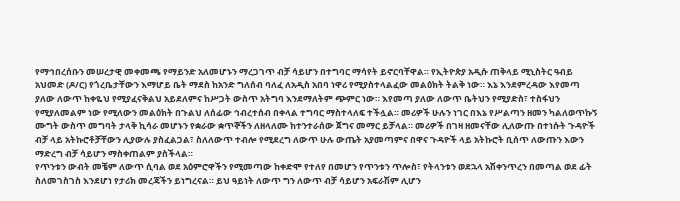የማኅበረሰቡን መሠረታዊ መቀመጫ የማይንድ አለመሆኑን ማረጋገጥ ብቻ ሳይሆን በተግባር ማሳየት ይኖርባቸዋል። የኢትዮጵያ አዲሱ ጠቅላይ ሚኒስትር ዓብይ አህመድ (ዶ/ር) የጎረቤታቸውን እማሆይ ቤት ማደስ ከአንድ ግለሰብ ባለፈ ለአዲስ አበባ ነዋሪ የሚያስተላልፈው መልዕክት ትልቅ ነው። እኔ እንደምረዳው እየመጣ ያለው ለውጥ ከቀዬህ የሚያፈናቅልህ አይደለምና ከሥጋት ውስጥ አትግባ እንደማለትም ጭምር ነው። እየመጣ ያለው ለውጥ ቤትህን የሚያድስ፣ ተስፋህን የሚያለመልም ነው የሚለውን መልዕክት በጉልህ ለሰፊው ኅብረተሰብ በቀላል ተግባር ማስተላለፍ ተችሏል። መሪዎች ሁሉን ነገር በእኔ የሥልጣን ዘመን ካልለወጥኩኝ ሙግት ውስጥ መግባት ታላቅ ኪሳራ መሆኑን የቋራው ቋጥኞችን ለዘላለሙ ከተንተራሰው ጀግና መማር ይቻላል። መሪዎች በገዛ ዘመናቸው ሊለውጡ በተነሱት ጉዳዮች ብቻ ላይ አትኩሮቶቻቸውን ሊያውሉ ያስፈልጋል፣ ስለለውጥ ተብሎ የሚደረግ ለውጥ ሁሉ ውጤት አያመጣምና በዋና ጉዳዮች ላይ አትኩሮት ቢሰጥ ለውጡን እውን ማድረግ ብቻ ሳይሆን ማስቀጠልም ያስችላል።
የጥንቱን ውብት መቼም ለውጥ ሲባል ወደ አዕምሮዋችን የሚመጣው ከቀድሞ የተለየ በመሆን የጥንቱን ጥሎስ፣ የትላንቱን ወደኋላ አሽቀንጥረን በመጣል ወደ ፊት ስለመገስገስ እንደሆነ የታሪክ መረጃችን ይነግረናል። ይህ ዓይነት ለውጥ ግን ለውጥ ብቻ ሳይሆን አፍራሽም ሊሆን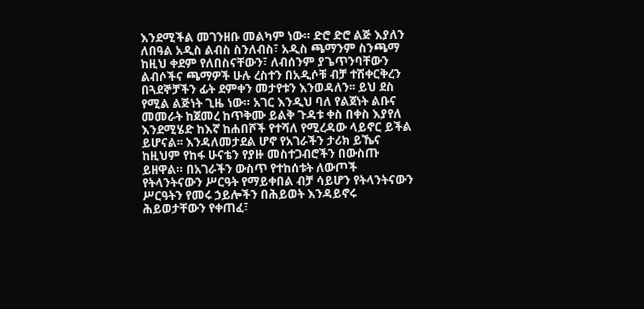እንደሚችል መገንዘቡ መልካም ነው። ድሮ ድሮ ልጅ እያለን ለበዓል አዲስ ልብስ ስንለብስ፣ አዲስ ጫማንም ስንጫማ ከዚህ ቀደም የለበስናቸውን፣ ለብሰንም ያጌጥንባቸውን ልብሶችና ጫማዎች ሁሉ ረስተን በአዲሶቹ ብቻ ተሽቀርቅረን በጓደኞቻችን ፊት ደምቀን መታየቱን እንወዳለን፡፡ ይህ ደስ የሚል ልጅነት ጊዜ ነው። አገር እንዲህ ባለ የልጀነት ልቡና መመራት ከጀመረ ከጥቅሙ ይልቅ ጉዳቱ ቀስ በቀስ እያየለ እንደሚሄድ ከእኛ ከሐበሾች የተሻለ የሚረዳው ላይኖር ይችል ይሆናል፡፡ እንዳለመታደል ሆኖ የአገራችን ታሪክ ይኼና ከዚህም የከፋ ሁናቴን የያዙ መስተጋብሮችን በውስጡ ይዘዋል። በአገራችን ውስጥ የተከሰቱት ለውጦች የትላንትናውን ሥርዓት የማይቀበል ብቻ ሳይሆን የትላንትናውን ሥርዓትን የመሩ ኃይሎችን በሕይወት እንዳይኖሩ ሕይወታቸውን የቀጠፈ፣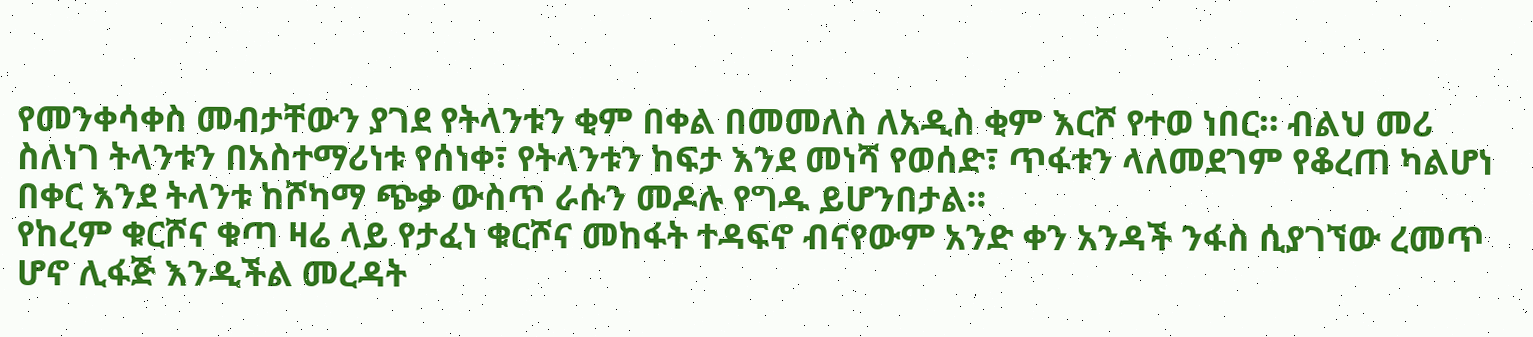የመንቀሳቀስ መብታቸውን ያገደ የትላንቱን ቂም በቀል በመመለስ ለአዲስ ቂም እርሾ የተወ ነበር። ብልህ መሪ ስለነገ ትላንቱን በአስተማሪነቱ የሰነቀ፣ የትላንቱን ከፍታ እንደ መነሻ የወሰድ፣ ጥፋቱን ላለመደገም የቆረጠ ካልሆነ በቀር እንደ ትላንቱ ከሾካማ ጭቃ ውስጥ ራሱን መዶሉ የግዱ ይሆንበታል።
የከረም ቁርሾና ቁጣ ዛሬ ላይ የታፈነ ቁርሾና መከፋት ተዳፍኖ ብናየውም አንድ ቀን አንዳች ንፋስ ሲያገኘው ረመጥ ሆኖ ሊፋጅ እንዲችል መረዳት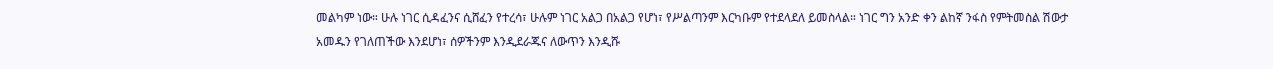መልካም ነው። ሁሉ ነገር ሲዳፈንና ሲሸፈን የተረሳ፣ ሁሉም ነገር አልጋ በአልጋ የሆነ፣ የሥልጣንም እርካቡም የተደላደለ ይመስላል። ነገር ግን አንድ ቀን ልከኛ ንፋስ የምትመስል ሽውታ አመዱን የገለጠችው እንደሆነ፣ ሰዎችንም እንዲደራጁና ለውጥን እንዲሹ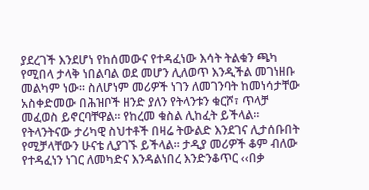ያደረገች እንደሆነ የከሰመውና የተዳፈነው እሳት ትልቁን ጫካ የሚበላ ታላቅ ነበልባል ወደ መሆን ሊለወጥ እንዲችል መገነዘቡ መልካም ነው። ስለሆነም መሪዎች ነገን ለመገንባት ከመነሳታቸው አስቀድመው በሕዝቦች ዘንድ ያለን የትላንቱን ቁርሾ፣ ጥላቻ መፈወስ ይኖርባቸዋል። የከረመ ቁስል ሊከፈት ይችላል፡፡ የትላንትናው ታሪካዊ ስህተቶች በዛሬ ትውልድ እንደገና ሊታሰቡበት የሚቻላቸውን ሁናቴ ሊያገኙ ይችላል። ታዲያ መሪዎች ቆም ብለው የተዳፈነን ነገር ለመካድና እንዳልነበረ እንድንቆጥር ‹‹በቃ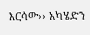እርሳው›› አካሄድን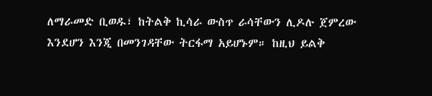ለማራመድ ቢወዱ፣ ከትልቅ ኪሳራ ውስጥ ራሳቸውን ሊዶሉ ጀምረው እንደሆን እንጂ በመንገዳቸው ትርፋማ አይሆኑም። ከዚህ ይልቅ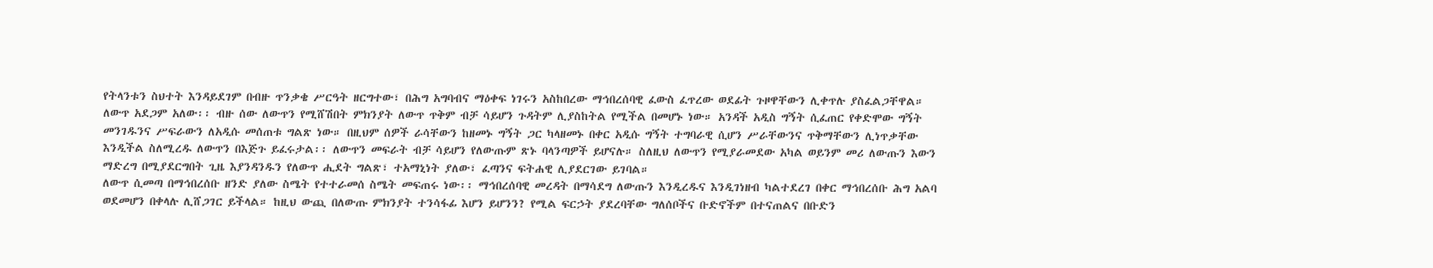የትላንቱን ስህተት እንዳይደገም በብዙ ጥንቃቄ ሥርዓት ዘርግተው፣ በሕግ አግባብና ማዕቀፍ ነገሩን አስከበረው ማኅበረሰባዊ ፈውስ ፈጥረው ወደፊት ጉዞዋቸውን ሊቀጥሉ ያስፈልጋቸዋል።
ለውጥ አደጋም አለው፡፡ ብዙ ሰው ለውጥን የሚሸሽበት ምክንያት ለውጥ ጥቅም ብቻ ሳይሆን ጉዳትም ሊያስከትል የሚችል በመሆኑ ነው። አንዳች አዲስ ግኝት ሲፈጠር የቀድሞው ግኝት መንገዱንና ሥፍራውን ለአዲሱ መሰጠቱ ግልጽ ነው። በዚህም ሰዎች ራሳቸውን ከዘመኑ ግኝት ጋር ካላዘመኑ በቀር አዲሱ ግኝት ተግባራዊ ሲሆን ሥራቸውንና ጥቅማቸውን ሊነጥቃቸው እንዲችል ስለሚረዱ ለውጥን በእጅጉ ይፈሩታል፡፡ ለውጥን መፍራት ብቻ ሳይሆን የለውጡም ጽኑ ባላንጣዎች ይሆናሉ። ስለዚህ ለውጥን የሚያራመደው አካል ወይንም መሪ ለውጡን እውን ማድረግ በሚያደርግበት ጊዜ እያንዳንዱን የለውጥ ሒደት ግልጽ፣ ተአማኒነት ያለው፣ ፈጣንና ፍትሐዊ ሊያደርገው ይገባል።
ለውጥ ሲመጣ በማኅበረሰቡ ዘንድ ያለው ስሜት የተተራመሰ ስሜት መፍጠሩ ነው፡፡ ማኅበረሰባዊ መረዳት በማሳደግ ለውጡን እንዲረዱና እንዲገነዘብ ካልተደረገ በቀር ማኅበረሰቡ ሕግ አልባ ወደመሆን በቀላሉ ሊሸጋገር ይችላል። ከዚህ ውጪ በለውጡ ምክንያት ተንሳፋፊ እሆን ይሆንን? የሚል ፍርኃት ያደረባቸው ግለሰቦችና ቡድኖችም በተናጠልና በቡድን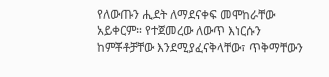የለውጡን ሒደት ለማደናቀፍ መሞከራቸው አይቀርም። የተጀመረው ለውጥ እነርሱን ከምቾቶቻቸው እንደሚያፈናቅላቸው፣ ጥቅማቸውን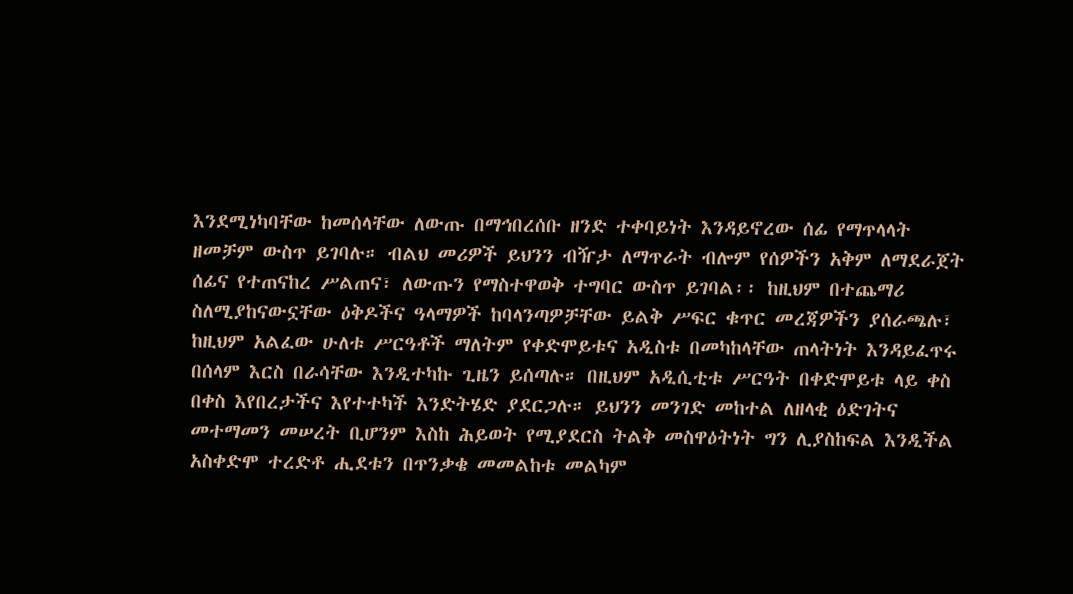እንደሚነካባቸው ከመሰላቸው ለውጡ በማኅበረሰቡ ዘንድ ተቀባይነት እንዳይኖረው ሰፊ የማጥላላት ዘመቻም ውስጥ ይገባሉ። ብልህ መሪዎች ይህንን ብዥታ ለማጥራት ብሎም የሰዎችን አቅም ለማደራጀት ሰፊና የተጠናከረ ሥልጠና፣ ለውጡን የማስተዋወቅ ተግባር ውስጥ ይገባል፡፡ ከዚህም በተጨማሪ ስለሚያከናውኗቸው ዕቅዶችና ዓላማዎች ከባላንጣዎቻቸው ይልቅ ሥፍር ቁጥር መረጃዎችን ያሰራጫሉ፣ ከዚህም አልፈው ሁለቱ ሥርዓቶች ማለትም የቀድሞይቱና አዲስቱ በመካከላቸው ጠላትነት እንዳይፈጥሩ በሰላም እርስ በራሳቸው እንዲተካኩ ጊዜን ይሰጣሉ። በዚህም አዲሲቲቱ ሥርዓት በቀድሞይቱ ላይ ቀስ በቀስ እየበረታችና እየተተካች እንድትሄድ ያደርጋሉ። ይህንን መንገድ መከተል ለዘላቂ ዕድገትና መተማመን መሠረት ቢሆንም እስከ ሕይወት የሚያደርስ ትልቅ መስዋዕትነት ግን ሊያስከፍል እንዲችል አስቀድሞ ተረድቶ ሒደቱን በጥንቃቄ መመልከቱ መልካም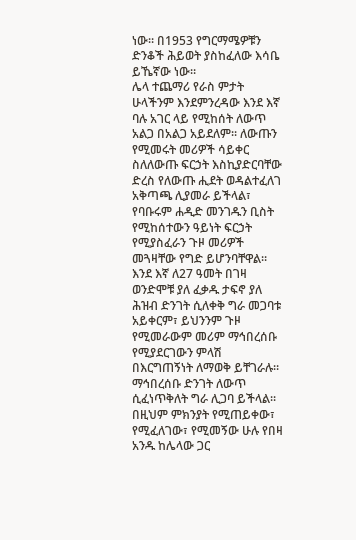ነው። በ1953 የግርማሜዎቹን ድንቆች ሕይወት ያስከፈለው እሳቤ ይኼኛው ነው።
ሌላ ተጨማሪ የራስ ምታት ሁላችንም እንደምንረዳው እንደ እኛ ባሉ አገር ላይ የሚከሰት ለውጥ አልጋ በአልጋ አይደለም፡፡ ለውጡን የሚመሩት መሪዎች ሳይቀር ስለለውጡ ፍርኃት እስኪያድርባቸው ድረስ የለውጡ ሒደት ወዳልተፈለገ አቅጣጫ ሊያመራ ይችላል፣ የባቡሩም ሐዲድ መንገዱን ቢስት የሚከሰተውን ዓይነት ፍርኃት የሚያስፈራን ጉዞ መሪዎች መጓዛቸው የግድ ይሆንባቸዋል። እንደ እኛ ለ27 ዓመት በገዛ ወንድሞቹ ያለ ፈቃዱ ታፍኖ ያለ ሕዝብ ድንገት ሲለቀቅ ግራ መጋባቱ አይቀርም፣ ይህንንም ጉዞ የሚመራውም መሪም ማኅበረሰቡ የሚያደርገውን ምላሽ በእርግጠኝነት ለማወቅ ይቸገራሉ። ማኅበረሰቡ ድንገት ለውጥ ሲፈነጥቅለት ግራ ሊጋባ ይችላል፡፡ በዚህም ምክንያት የሚጠይቀው፣ የሚፈለገው፣ የሚመኝው ሁሉ የበዛ አንዱ ከሌላው ጋር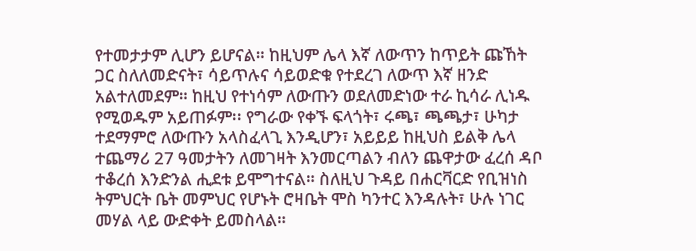የተመታታም ሊሆን ይሆናል። ከዚህም ሌላ እኛ ለውጥን ከጥይት ጩኸት ጋር ስለለመድናት፣ ሳይጥሉና ሳይወድቁ የተደረገ ለውጥ እኛ ዘንድ አልተለመደም። ከዚህ የተነሳም ለውጡን ወደለመድነው ተራ ኪሳራ ሊነዱ የሚወዱም አይጠፉም፡፡ የግራው የቀኙ ፍላጎት፣ ሩጫ፣ ጫጫታ፣ ሁካታ ተደማምሮ ለውጡን አላስፈላጊ እንዲሆን፣ አይይይ ከዚህስ ይልቅ ሌላ ተጨማሪ 27 ዓመታትን ለመገዛት እንመርጣልን ብለን ጨዋታው ፈረሰ ዳቦ ተቆረሰ እንድንል ሒደቱ ይሞግተናል። ስለዚህ ጉዳይ በሐርቫርድ የቢዝነስ ትምህርት ቤት መምህር የሆኑት ሮዛቤት ሞስ ካንተር እንዳሉት፣ ሁሉ ነገር መሃል ላይ ውድቀት ይመስላል።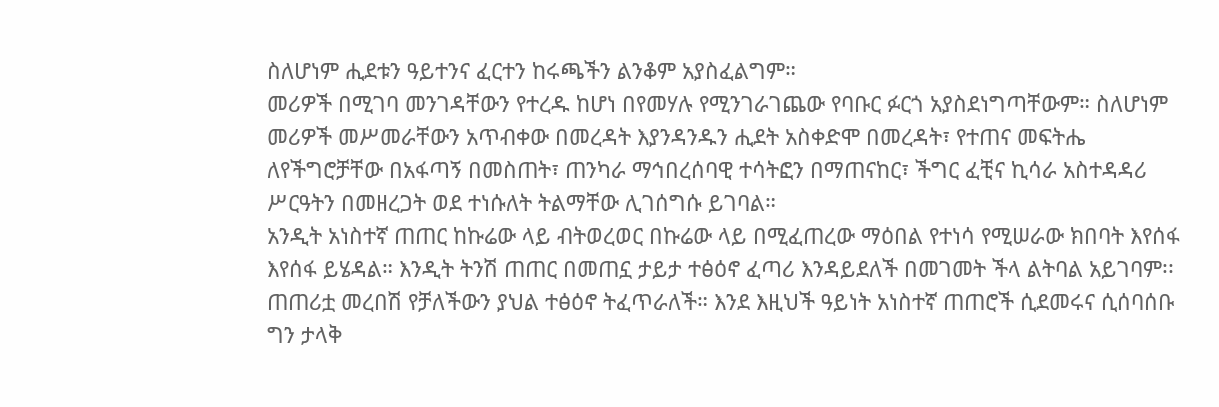ስለሆነም ሒደቱን ዓይተንና ፈርተን ከሩጫችን ልንቆም አያስፈልግም።
መሪዎች በሚገባ መንገዳቸውን የተረዱ ከሆነ በየመሃሉ የሚንገራገጨው የባቡር ፉርጎ አያስደነግጣቸውም። ስለሆነም መሪዎች መሥመራቸውን አጥብቀው በመረዳት እያንዳንዱን ሒደት አስቀድሞ በመረዳት፣ የተጠና መፍትሔ ለየችግሮቻቸው በአፋጣኝ በመስጠት፣ ጠንካራ ማኅበረሰባዊ ተሳትፎን በማጠናከር፣ ችግር ፈቺና ኪሳራ አስተዳዳሪ ሥርዓትን በመዘረጋት ወደ ተነሱለት ትልማቸው ሊገሰግሱ ይገባል።
አንዲት አነስተኛ ጠጠር ከኩሬው ላይ ብትወረወር በኩሬው ላይ በሚፈጠረው ማዕበል የተነሳ የሚሠራው ክበባት እየሰፋ እየሰፋ ይሄዳል። እንዲት ትንሽ ጠጠር በመጠኗ ታይታ ተፅዕኖ ፈጣሪ እንዳይደለች በመገመት ችላ ልትባል አይገባም፡፡ ጠጠሪቷ መረበሽ የቻለችውን ያህል ተፅዕኖ ትፈጥራለች። እንደ እዚህች ዓይነት አነስተኛ ጠጠሮች ሲደመሩና ሲሰባሰቡ ግን ታላቅ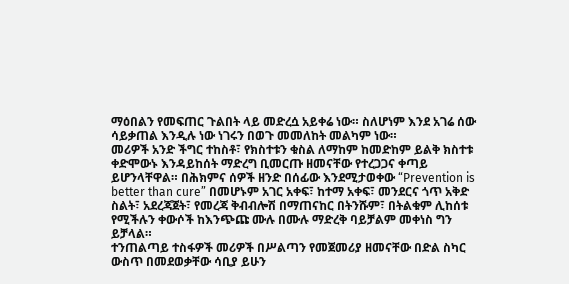ማዕበልን የመፍጠር ጉልበት ላይ መድረሷ አይቀሬ ነው። ስለሆነም እንደ አገሬ ሰው ሳይቃጠል እንዲሉ ነው ነገሩን በወጉ መመለከት መልካም ነው።
መሪዎች አንድ ችግር ተከስቶ፣ የክስተቱን ቁስል ለማከም ከመድከም ይልቅ ክስተቱ ቀድሞውኑ እንዳይከሰት ማድረግ ቢመርጡ ዘመናቸው የተረጋጋና ቀጣይ ይሆንላቸዋል። በሕክምና ሰዎች ዘንድ በሰፊው እንደሚታወቀው “Prevention is better than cure” በመሆኑም አገር አቀፍ፣ ከተማ አቀፍ፣ መንደርና ጎጥ አቅድ ስልት፣ አደረጃጀት፣ የመረጃ ቅብብሎሽ በማጠናከር በትንሹም፣ በትልቁም ሊከሰቱ የሚችሉን ቀውሶች ከእንጭጩ ሙሉ በሙሉ ማድረቅ ባይቻልም መቀነስ ግን ይቻላል።
ተንጠልጣይ ተስፋዎች መሪዎች በሥልጣን የመጀመሪያ ዘመናቸው በድል ስካር ውስጥ በመደወቃቸው ሳቢያ ይሁን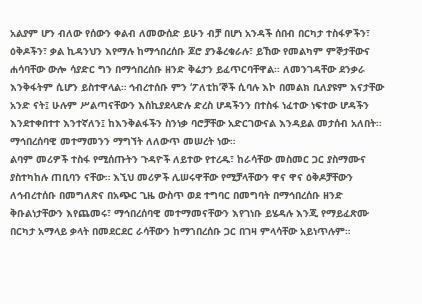አልያም ሆን ብለው የሰውን ቀልብ ለመውሰድ ይሁን ብቻ በሆነ አንዳች ሰበብ በርካታ ተስፋዎችን፣ ዕቅዶችን፣ ቃል ኪዳንህን እየማሉ ከማኅበረሰቡ ጆሮ ያንቆረቁራሉ፣ ይኸው የመልካም ምኞታቸውና ሐሳባቸው ውሎ ሳያድር ግን በማኅበረሰቡ ዘንድ ቅሬታን ይፈጥርባቸዋል፡፡ ለመንገዳቸው ደንቃራ እንቅፋትም ሲሆን ይስተዋላል። ኅብረተሰቡ ምን ‘ፖለቲከ’ኞች ሲባሉ እኮ በመልክ ቢለያዩም እናታቸው አንድ ናት፤ ሁሉም ሥልጣናቸውን እስኪያደላድሉ ድረስ ሆዳችንን በተስፋ ነፈተው ነፍተው ሆዳችን እንደተቀበተተ እንተኛለን፤ ከእንቅልፋችን ስንነቃ ባሮቻቸው አድርገውናል እንዳይል መታሰብ አለበት፡፡ ማኅበረሰባዊ መተማመንን ማግኘት ለለውጥ መሠረት ነው።
ልባም መሪዎች ተስፋ የሚሰጡትን ጉዳዮች ለይተው የተረዱ፣ ከራሳቸው መስመር ጋር ያስማሙና ያስተካከሉ ጠቢባን ናቸው። እኚህ መሪዎች ሊሠሩዋቸው የሚቻላቸውን ዋና ዋና ዕቅዶቻቸውን ለኅብረተሰቡ በመግለጽና በአጭር ጊዜ ውስጥ ወደ ተግባር በመግባት በማኅበረሰቡ ዘንድ ቅቡልነታቸውን እየጨመሩ፣ ማኅበረሰባዊ መተማመናቸውን እየገነቡ ይሄዳሉ እንጂ የማይፈጽሙ በርካታ አማላይ ቃላት በመደርደር ራሳቸውን ከማኀበረሰቡ ጋር በገዛ ምላሳቸው አይነጥሉም።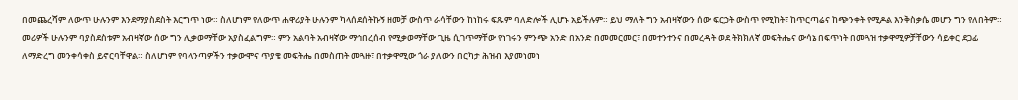በመጨረሻም ለውጥ ሁሉንም እንደማያስደስት እርግጥ ነው። ስለሆነም የለውጥ ሐዋሪያት ሁሉንም ካላሰደሰትኩኝ ዘመቻ ውስጥ ራሳቸውን ከነከሩ ፍጹም ባለድሎች ሊሆኑ አይችሉም። ይህ ማለት ግን አብዛኛውን ሰው ፍርኃት ውስጥ የሚከት፣ ከጥርጣሬና ከጭንቀት የሚዶል እንቅስቃሴ መሆን ግን የለበትም። መሪዎች ሁሉንም ባያስደስቱም አብዛኛው ሰው ግን ሊቃወማቸው አያስፈልግም። ምን አልባት አብዛኛው ማኅበረሰብ የሚቃወማቸው ጊዜ ሲገጥማቸው የነገሩን ምንጭ አንድ በአንድ በመመርመር፣ በመተንተንና በመረዳት ወደ ትክክለኛ መፍትሔና ውሳኔ በፍጥነት በመጓዝ ተቃዋሚዎቻቸውን ሳይቀር ደጋፊ ለማድረግ መንቀሳቀስ ይኖርባቸዋል። ስለሆነም የባላንጣዎችን ተቃውሞና ጥያቄ መፍትሔ በመስጠት መጓዙ፣ በተቃዋሚው ጎራ ያለውን በርካታ ሕዝብ እያመነመነ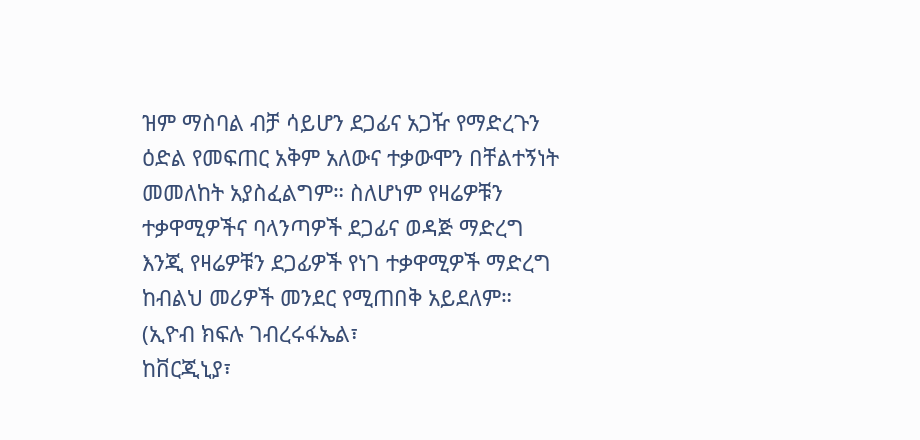ዝም ማስባል ብቻ ሳይሆን ደጋፊና አጋዥ የማድረጉን ዕድል የመፍጠር አቅም አለውና ተቃውሞን በቸልተኝነት መመለከት አያስፈልግም። ስለሆነም የዛሬዎቹን ተቃዋሚዎችና ባላንጣዎች ደጋፊና ወዳጅ ማድረግ እንጂ የዛሬዎቹን ደጋፊዎች የነገ ተቃዋሚዎች ማድረግ ከብልህ መሪዎች መንደር የሚጠበቅ አይደለም።
(ኢዮብ ክፍሉ ገብረሩፋኤል፣
ከቨርጂኒያ፣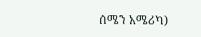ሰሜን አሜሪካ)